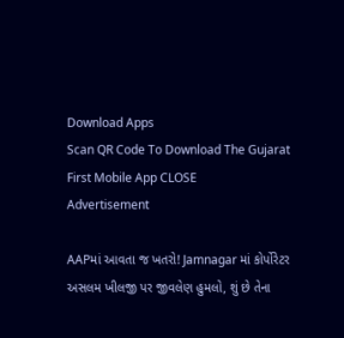Download Apps
Scan QR Code To Download The Gujarat First Mobile App CLOSE
Advertisement

AAPમાં આવતા જ ખતરો! Jamnagar માં કોર્પોરેટર અસલમ ખીલજી પર જીવલેણ હુમલો, શું છે તેના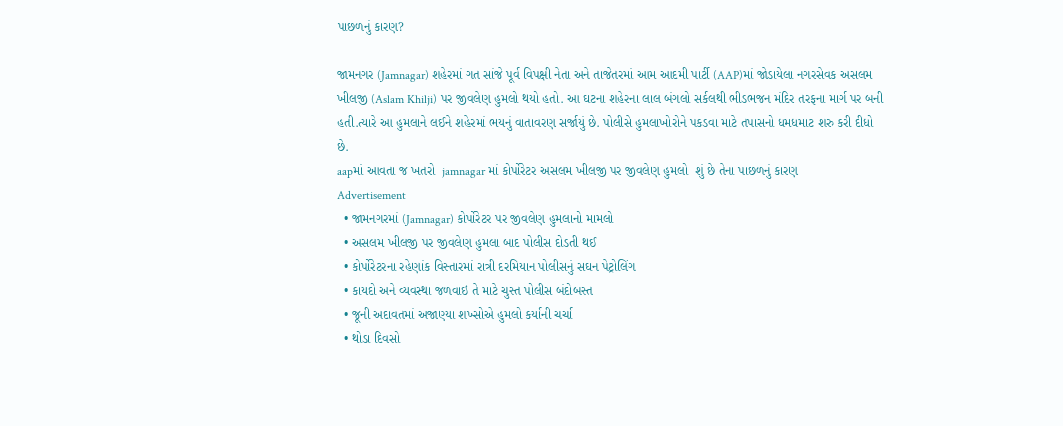પાછળનું કારણ?

જામનગર (Jamnagar) શહેરમાં ગત સાંજે પૂર્વ વિપક્ષી નેતા અને તાજેતરમાં આમ આદમી પાર્ટી (AAP)માં જોડાયેલા નગરસેવક અસલમ ખીલજી (Aslam Khilji) પર જીવલેણ હુમલો થયો હતો. આ ઘટના શહેરના લાલ બંગલો સર્કલથી ભીડભજન મંદિર તરફના માર્ગ પર બની હતી.ત્યારે આ હુમલાને લઈને શહેરમાં ભયનું વાતાવરણ સર્જાયું છે. પોલીસે હુમલાખોરોને પકડવા માટે તપાસનો ધમધમાટ શરુ કરી દીધો છે.
aapમાં આવતા જ ખતરો  jamnagar માં કોર્પોરેટર અસલમ ખીલજી પર જીવલેણ હુમલો  શું છે તેના પાછળનું કારણ
Advertisement
  • જામનગરમાં (Jamnagar) કોર્પોરેટર પર જીવલેણ હુમલાનો મામલો
  • અસલમ ખીલજી પર જીવલેણ હુમલા બાદ પોલીસ દોડતી થઈ
  • કોર્પોરેટરના રહેણાંક વિસ્તારમાં રાત્રી દરમિયાન પોલીસનું સઘન પેટ્રોલિંગ
  • કાયદો અને વ્યવસ્થા જળવાઇ તે માટે ચુસ્ત પોલીસ બંદોબસ્ત
  • જૂની અદાવતમાં અજાણ્યા શખ્સોએ હુમલો કર્યાની ચર્ચા
  • થોડા દિવસો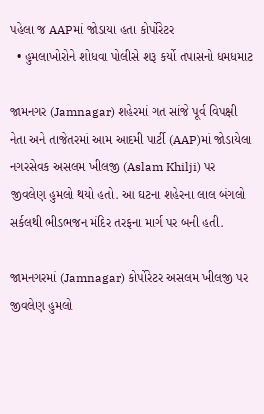પહેલા જ AAPમાં જોડાયા હતા કોર્પોરેટર
  • હુમલાખોરોને શોધવા પોલીસે શરૂ કર્યો તપાસનો ધમધમાટ

જામનગર (Jamnagar) શહેરમાં ગત સાંજે પૂર્વ વિપક્ષી નેતા અને તાજેતરમાં આમ આદમી પાર્ટી (AAP)માં જોડાયેલા નગરસેવક અસલમ ખીલજી (Aslam Khilji) પર જીવલેણ હુમલો થયો હતો. આ ઘટના શહેરના લાલ બંગલો સર્કલથી ભીડભજન મંદિર તરફના માર્ગ પર બની હતી.

જામનગરમાં (Jamnagar) કોર્પોરેટર અસલમ ખીલજી પર જીવલેણ હુમલો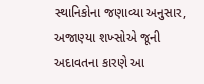સ્થાનિકોના જણાવ્યા અનુસાર, અજાણ્યા શખ્સોએ જૂની અદાવતના કારણે આ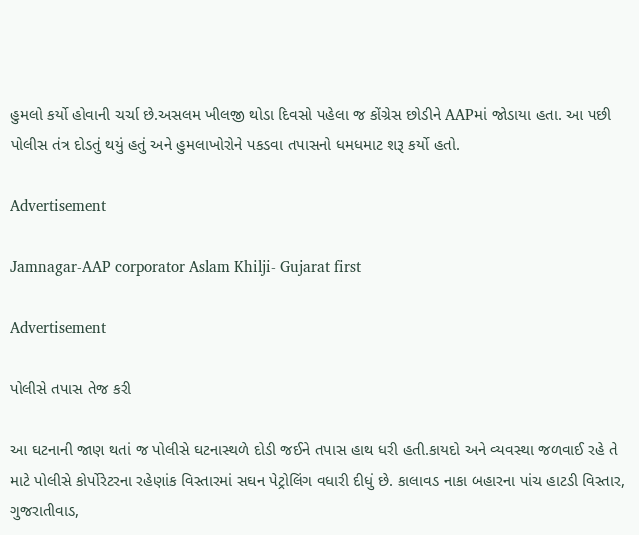હુમલો કર્યો હોવાની ચર્ચા છે.અસલમ ખીલજી થોડા દિવસો પહેલા જ કોંગ્રેસ છોડીને AAPમાં જોડાયા હતા. આ પછી પોલીસ તંત્ર દોડતું થયું હતું અને હુમલાખોરોને પકડવા તપાસનો ધમધમાટ શરૂ કર્યો હતો.

Advertisement

Jamnagar-AAP corporator Aslam Khilji- Gujarat first

Advertisement

પોલીસે તપાસ તેજ કરી

આ ઘટનાની જાણ થતાં જ પોલીસે ઘટનાસ્થળે દોડી જઈને તપાસ હાથ ધરી હતી.કાયદો અને વ્યવસ્થા જળવાઈ રહે તે માટે પોલીસે કોર્પોરેટરના રહેણાંક વિસ્તારમાં સઘન પેટ્રોલિંગ વધારી દીધું છે. કાલાવડ નાકા બહારના પાંચ હાટડી વિસ્તાર, ગુજરાતીવાડ,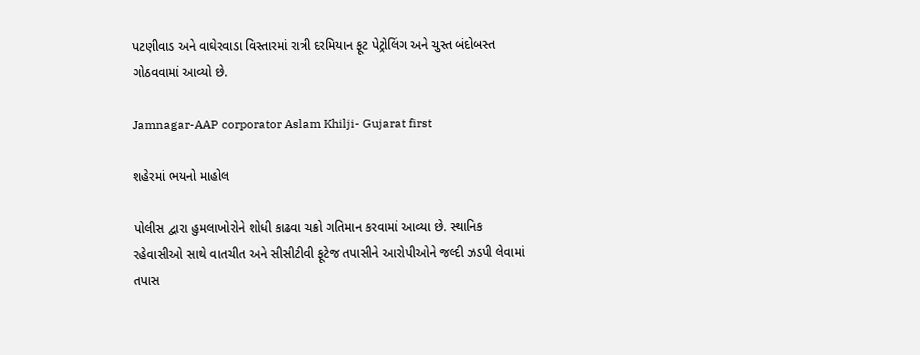પટણીવાડ અને વાઘેરવાડા વિસ્તારમાં રાત્રી દરમિયાન ફૂટ પેટ્રોલિંગ અને ચુસ્ત બંદોબસ્ત ગોઠવવામાં આવ્યો છે.

Jamnagar-AAP corporator Aslam Khilji- Gujarat first

શહેરમાં ભયનો માહોલ

પોલીસ દ્વારા હુમલાખોરોને શોધી કાઢવા ચક્રો ગતિમાન કરવામાં આવ્યા છે. સ્થાનિક રહેવાસીઓ સાથે વાતચીત અને સીસીટીવી ફૂટેજ તપાસીને આરોપીઓને જલ્દી ઝડપી લેવામાં તપાસ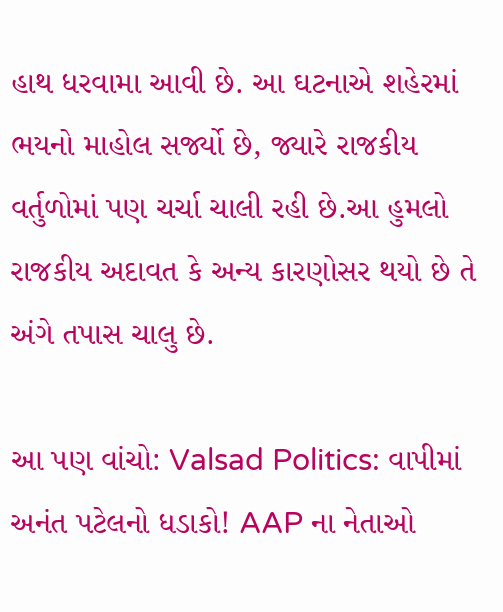હાથ ધરવામા આવી છે. આ ઘટનાએ શહેરમાં ભયનો માહોલ સર્જ્યો છે, જ્યારે રાજકીય વર્તુળોમાં પણ ચર્ચા ચાલી રહી છે.આ હુમલો રાજકીય અદાવત કે અન્ય કારણોસર થયો છે તે અંગે તપાસ ચાલુ છે.

આ પણ વાંચો: Valsad Politics: વાપીમાં અનંત પટેલનો ધડાકો! AAP ના નેતાઓ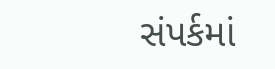સંપર્કમાં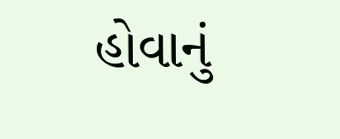હોવાનું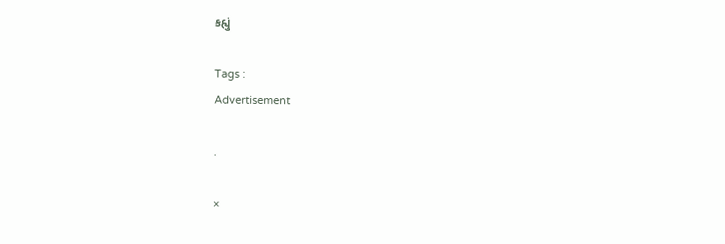કહ્યું

Tags :
Advertisement

.

×